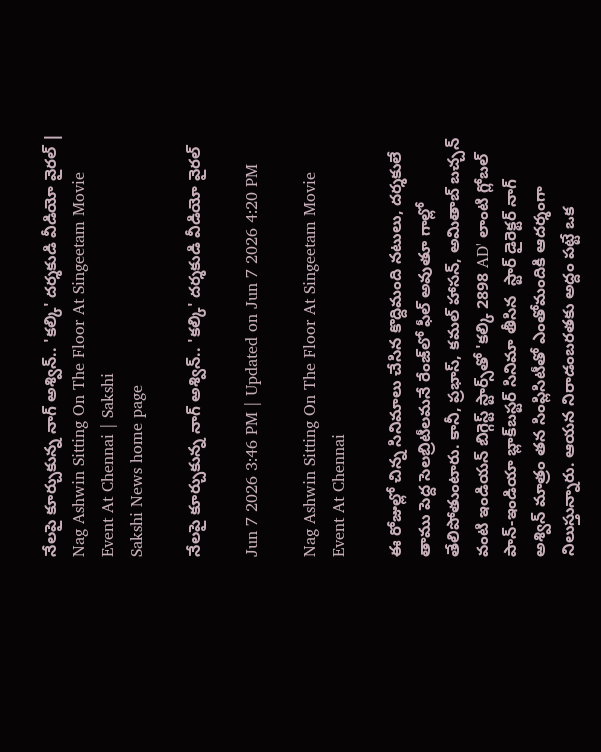నేలపై కూర్చుకున్న నాగ్‌ అశ్విన్‌.. 'కల్కి' దర్శకుడి వీడియో వైరల్‌ | Nag Ashwin Sitting On The Floor At Singeetam Movie Event At Chennai | Sakshi
Sakshi News home page

నేలపై కూర్చుకున్న నాగ్‌ అశ్విన్‌.. 'కల్కి' దర్శకుడి వీడియో వైరల్‌

Jun 7 2026 3:46 PM | Updated on Jun 7 2026 4:20 PM

Nag Ashwin Sitting On The Floor At Singeetam Movie Event At Chennai

ఈ రోజుల్లో చిన్న సినిమాలు చేసిన కొద్దిమంది నటులు, దర్శకులే తాము పెద్ద సెలబ్రిటీలమనే రేంజ్‌లో ఫీల్ అవుతూ గాల్లో తేలిపోతుంటారు. కానీ, ప్రభాస్, కమల్ హాసన్, అమితాబ్ బచ్చన్ వంటి ఇండియన్ బిగ్గెస్ట్ స్టార్స్‌తో 'కల్కి 2898 AD' లాంటి గ్లోబల్ పాన్-ఇండియా బ్లాక్‌బస్టర్ సినిమా తీసిన  స్టార్ డైరెక్టర్ నాగ్ అశ్విన్ మాత్రం తన సింప్లిసిటీతో ఎంతోమందికి ఆదర్శంగా నిలుస్తున్నారు. ఆయన నిరాడంబరతకు అద్దం పట్టే ఒక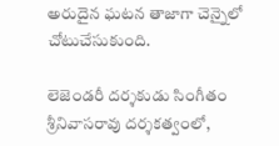అరుదైన ఘటన తాజాగా చెన్నైలో చోటుచేసుకుంది.

లెజెండరీ దర్శకుడు సింగీతం శ్రీనివాసరావు దర్శకత్వంలో,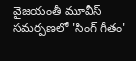వైజయంతీ మూవీస్ సమర్పణలో 'సింగ్ గీతం'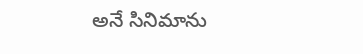అనే సినిమాను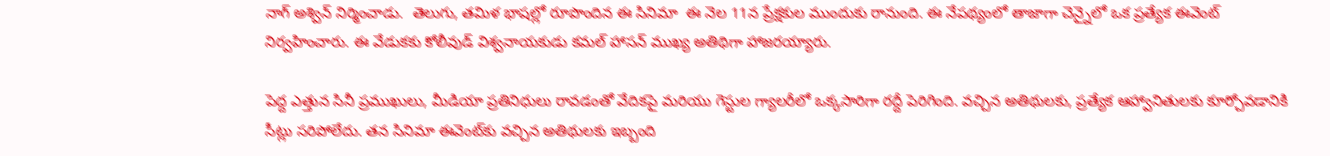నాగ్‌ అశ్విన్‌ నిర్మించాడు.  తెలుగు, తమిళ భాషల్లో రూపొందిన ఈ సినిమా  ఈ నెల 11న ప్రేక్షకుల ముందుకు రానుంది. ఈ నేపథ్యంలో తాజాగా చెన్నైలో ఒక ప్రత్యేక ఈవెంట్ నిర్వహించారు. ఈ వేడుకకు కోలీవుడ్ విశ్వనాయకుడు కమల్ హాసన్ ముఖ్య అతిథిగా హాజరయ్యారు.

పెద్ద ఎత్తున సినీ ప్రముఖులు, మీడియా ప్రతినిధులు రావడంతో వేదికపై మరియు గెస్టుల గ్యాలరీలో ఒక్కసారిగా రద్దీ పెరిగింది. వచ్చిన అతిథులకు, ప్రత్యేక ఆహ్వానితులకు కూర్చోవడానికి సీట్లు సరిపోలేదు. తన సినిమా ఈవెంట్‌కు వచ్చిన అతిథులకు ఇబ్బంది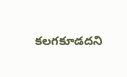కలగకూడదని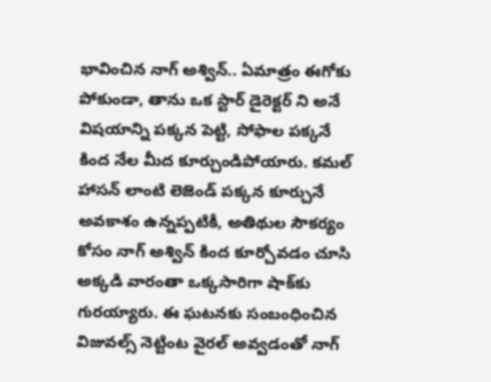భావించిన నాగ్ అశ్విన్.. ఏమాత్రం ఈగోకు పోకుండా, తాను ఒక స్టార్ డైరెక్టర్ ని అనే విషయాన్ని పక్కన పెట్టి, సోఫాల పక్కనే కింద నేల మీద కూర్చుండిపోయారు. కమల్ హాసన్ లాంటి లెజెండ్ పక్కన కూర్చునే అవకాశం ఉన్నప్పటికీ, అతిథుల సౌకర్యం కోసం నాగ్ అశ్విన్ కింద కూర్చోవడం చూసి అక్కడి వారంతా ఒక్కసారిగా షాక్‌కు గురయ్యారు. ఈ ఘటనకు సంబంధించిన విజువల్స్ నెట్టింట వైరల్ అవ్వడంతో నాగ్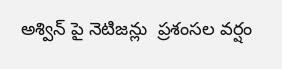అశ్విన్ పై నెటిజన్లు  ప్రశంసల వర్షం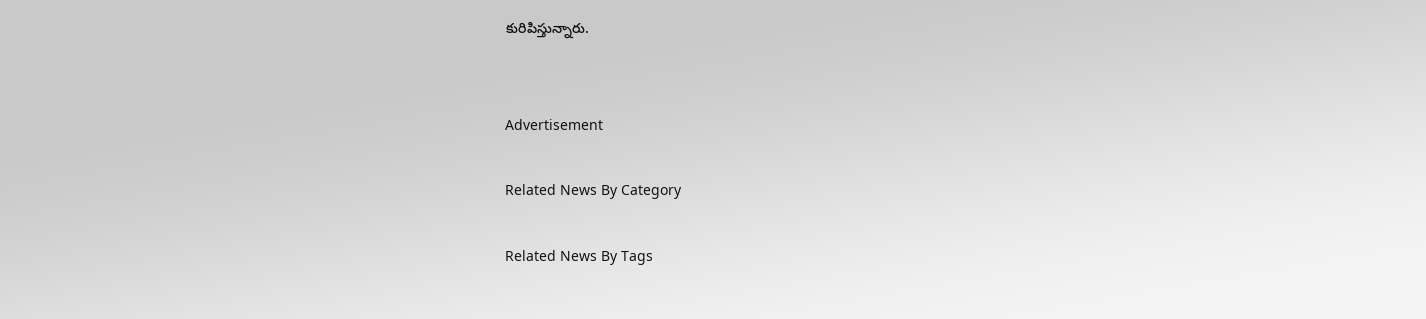కురిపిస్తున్నారు.


Advertisement

Related News By Category

Related News By Tags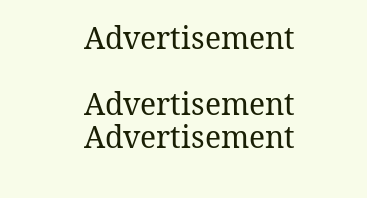Advertisement

Advertisement
Advertisement